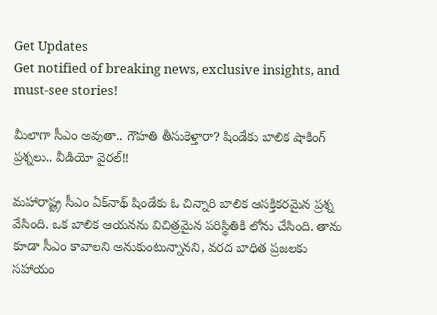Get Updates
Get notified of breaking news, exclusive insights, and must-see stories!

మీలాగా సీఎం అవుతా.. గౌహతి తీసుకెళ్తారా? షిండేకు బాలిక షాకింగ్ ప్రశ్నలు.. వీడియో వైరల్!!

మహారాష్ట్ర సీఎం ఏక్‌నాథ్ షిండేకు ఓ చిన్నారి బాలిక ఆసక్తికరమైన ప్రశ్న వేసింది. ఒక బాలిక ఆయనను విచిత్రమైన పరిస్థితికి లోను చేసింది. తాను కూడా సీఎం కావాలని అనుకుంటున్నానని, వరద బాధిత ప్రజలకు సహాయం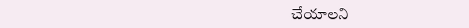చేయాలని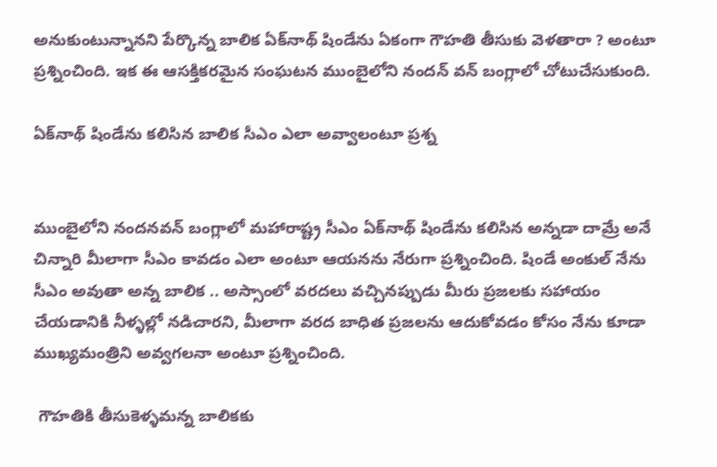అనుకుంటున్నానని పేర్కొన్న బాలిక ఏక్‌నాథ్ షిండేను ఏకంగా గౌహతి తీసుకు వెళతారా ? అంటూ ప్రశ్నించింది. ఇక ఈ ఆసక్తికరమైన సంఘటన ముంబైలోని నందన్ వన్ బంగ్లాలో చోటుచేసుకుంది.

ఏక్‌నాథ్ షిండేను కలిసిన బాలిక సీఎం ఎలా అవ్వాలంటూ ప్రశ్న


ముంబైలోని నందనవన్ బంగ్లాలో మహారాష్ట్ర సీఎం ఏక్‌నాథ్ షిండేను కలిసిన అన్నడా దామ్రే అనే చిన్నారి మీలాగా సీఎం కావడం ఎలా అంటూ ఆయనను నేరుగా ప్రశ్నించింది. షిండే అంకుల్ నేను సీఎం అవుతా అన్న బాలిక .. అస్సాంలో వరదలు వచ్చినప్పుడు మీరు ప్రజలకు సహాయం చేయడానికి నీళ్ళల్లో నడిచారని, మీలాగా వరద బాధిత ప్రజలను ఆదుకోవడం కోసం నేను కూడా ముఖ్యమంత్రిని అవ్వగలనా అంటూ ప్రశ్నించింది.

 గౌహతికి తీసుకెళ్ళమన్న బాలికకు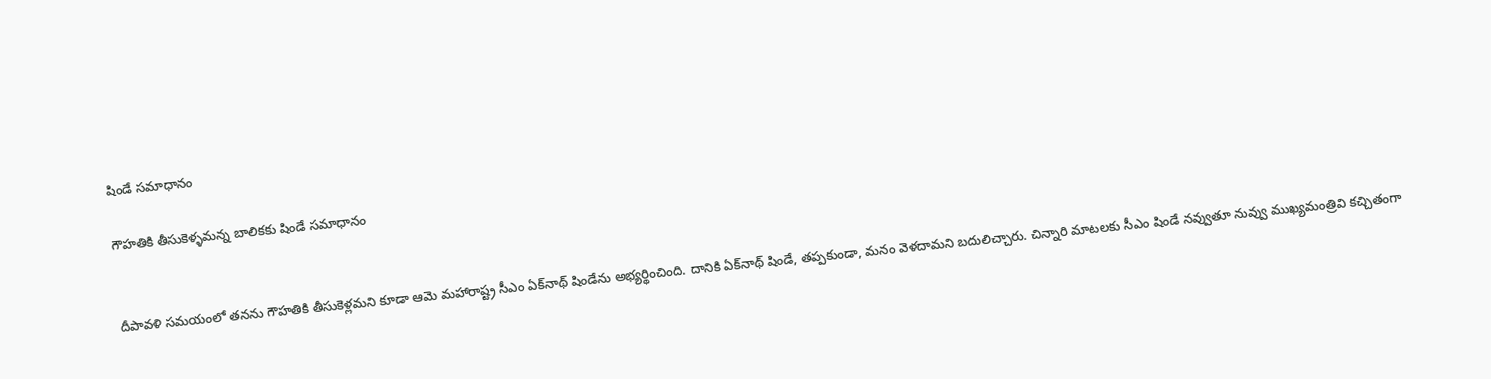షిండే సమాధానం

గౌహతికి తీసుకెళ్ళమన్న బాలికకు షిండే సమాధానం


దీపావళి సమయంలో తనను గౌహతికి తీసుకెళ్లమని కూడా ఆమె మహారాష్ట్ర సీఎం ఏక్‌నాథ్ షిండేను అభ్యర్థించింది. దానికి ఏక్‌నాథ్ షిండే, తప్పకుండా, మనం వెళదామని బదులిచ్చారు. చిన్నారి మాటలకు సీఎం షిండే నవ్వుతూ నువ్వు ముఖ్యమంత్రివి కచ్చితంగా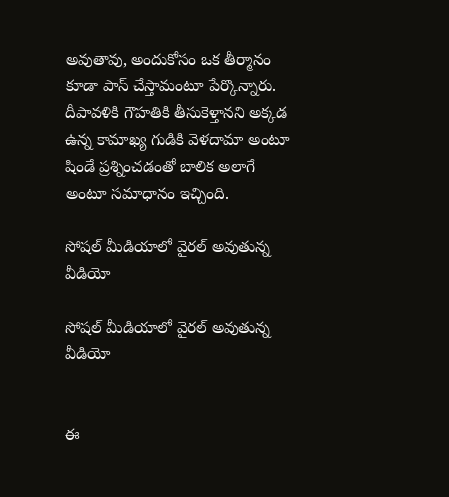అవుతావు, అందుకోసం ఒక తీర్మానం కూడా పాస్ చేస్తామంటూ పేర్కొన్నారు. దీపావళికి గౌహతికి తీసుకెళ్తానని అక్కడ ఉన్న కామాఖ్య గుడికి వెళదామా అంటూ షిండే ప్రశ్నించడంతో బాలిక అలాగే అంటూ సమాధానం ఇచ్చింది.

సోషల్ మీడియాలో వైరల్ అవుతున్న వీడియో

సోషల్ మీడియాలో వైరల్ అవుతున్న వీడియో


ఈ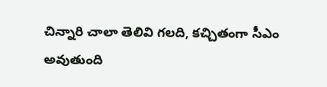చిన్నారి చాలా తెలివి గలది, కచ్చితంగా సీఎం అవుతుంది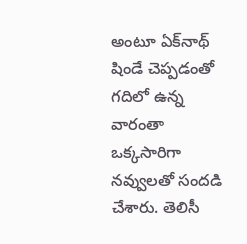అంటూ ఏక్‌నాథ్ షిండే చెప్పడంతో గదిలో ఉన్న వారంతా ఒక్కసారిగా నవ్వులతో సందడి చేశారు. తెలిసీ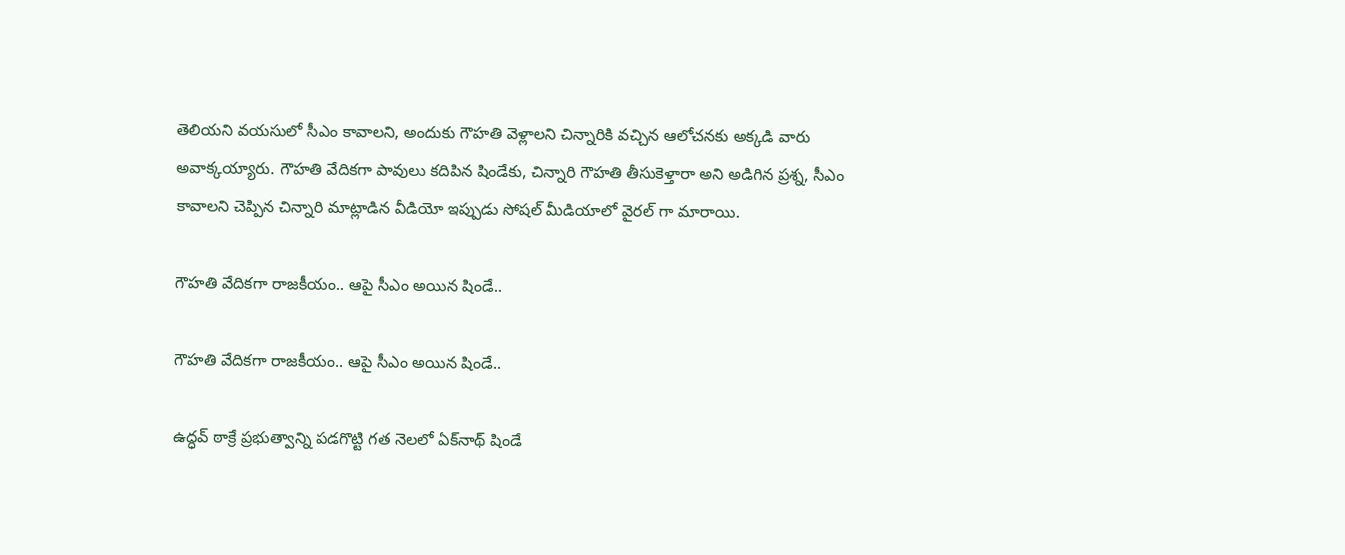తెలియని వయసులో సీఎం కావాలని, అందుకు గౌహతి వెళ్లాలని చిన్నారికి వచ్చిన ఆలోచనకు అక్కడి వారు అవాక్కయ్యారు. గౌహతి వేదికగా పావులు కదిపిన షిండేకు, చిన్నారి గౌహతి తీసుకెళ్తారా అని అడిగిన ప్రశ్న, సీఎం కావాలని చెప్పిన చిన్నారి మాట్లాడిన వీడియో ఇప్పుడు సోషల్ మీడియాలో వైరల్ గా మారాయి.

గౌహతి వేదికగా రాజకీయం.. ఆపై సీఎం అయిన షిండే..

గౌహతి వేదికగా రాజకీయం.. ఆపై సీఎం అయిన షిండే..

ఉద్ధవ్ ఠాక్రే ప్రభుత్వాన్ని పడగొట్టి గత నెలలో ఏక్‌నాథ్ షిండే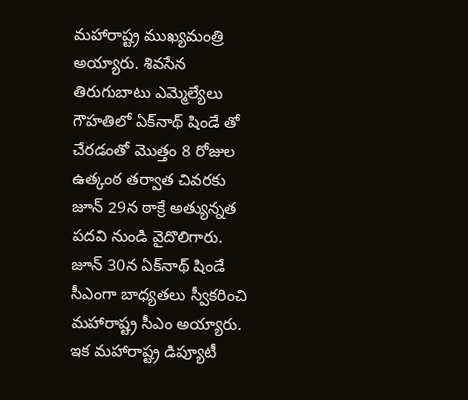మహారాష్ట్ర ముఖ్యమంత్రి అయ్యారు. శివసేన తిరుగుబాటు ఎమ్మెల్యేలు గౌహతిలో ఏక్‌నాథ్ షిండే తో చేరడంతో మొత్తం 8 రోజుల ఉత్కంఠ తర్వాత చివరకు జూన్ 29న ఠాక్రే అత్యున్నత పదవి నుండి వైదొలిగారు. జూన్ 30న ఏక్‌నాథ్ షిండే సీఎంగా బాధ్యతలు స్వీకరించి మహారాష్ట్ర సీఎం అయ్యారు. ఇక మహారాష్ట్ర డిప్యూటీ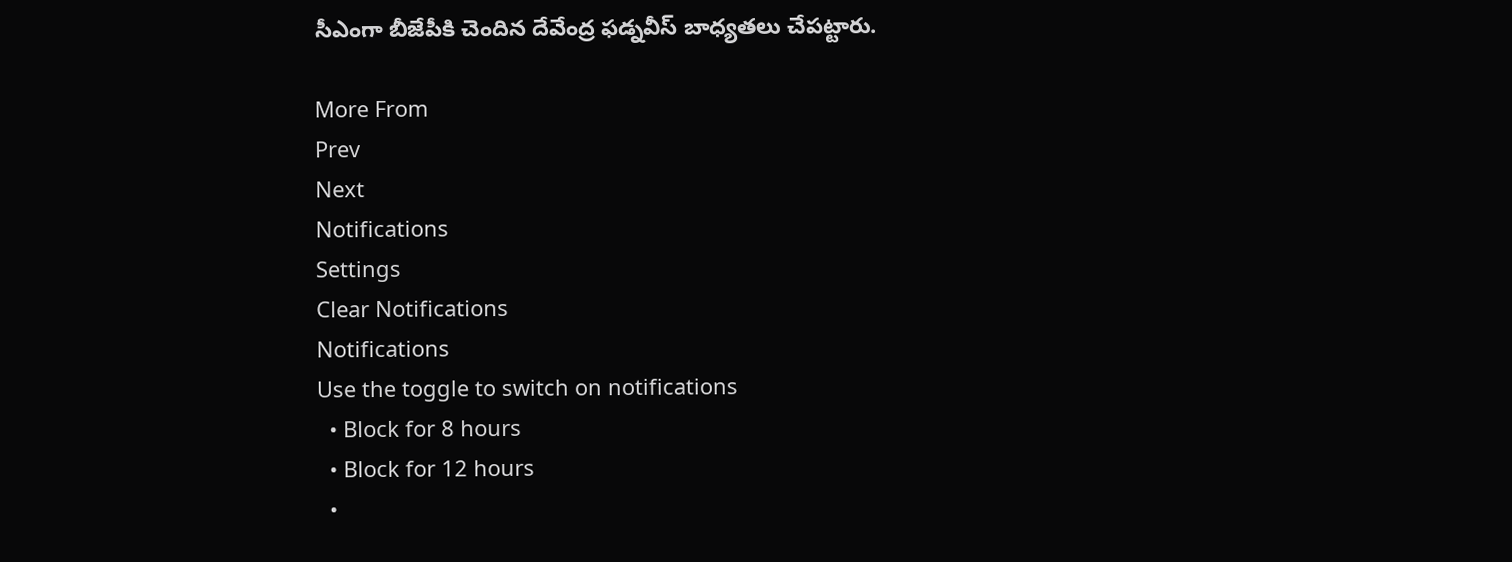సీఎంగా బీజేపీకి చెందిన దేవేంద్ర ఫడ్నవీస్ బాధ్యతలు చేపట్టారు.

More From
Prev
Next
Notifications
Settings
Clear Notifications
Notifications
Use the toggle to switch on notifications
  • Block for 8 hours
  • Block for 12 hours
  •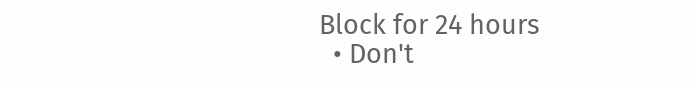Block for 24 hours
  • Don't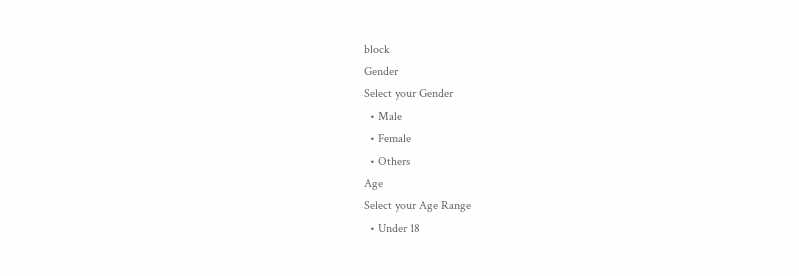block
Gender
Select your Gender
  • Male
  • Female
  • Others
Age
Select your Age Range
  • Under 18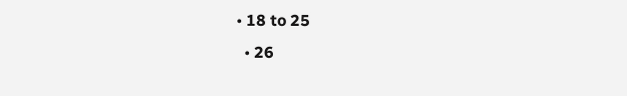• 18 to 25
  • 26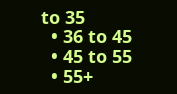to 35
  • 36 to 45
  • 45 to 55
  • 55+